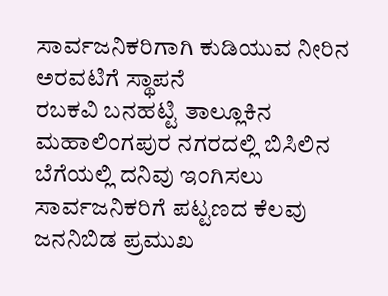ಸಾರ್ವಜನಿಕರಿಗಾಗಿ ಕುಡಿಯುವ ನೀರಿನ ಅರವಟಿಗೆ ಸ್ಥಾಪನೆ
ರಬಕವಿ ಬನಹಟ್ಟಿ ತಾಲ್ಲೂಕಿನ ಮಹಾಲಿಂಗಪುರ ನಗರದಲ್ಲಿ ಬಿಸಿಲಿನ ಬೆಗೆಯಲ್ಲಿ ದನಿವು ಇಂಗಿಸಲು ಸಾರ್ವಜನಿಕರಿಗೆ ಪಟ್ಟಣದ ಕೆಲವು ಜನನಿಬಿಡ ಪ್ರಮುಖ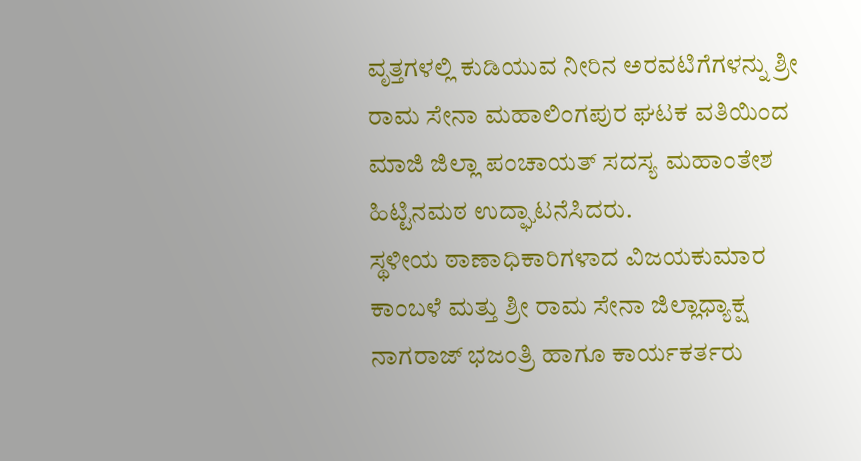ವೃತ್ತಗಳಲ್ಲಿ ಕುಡಿಯುವ ನೀರಿನ ಅರವಟಿಗೆಗಳನ್ನು ಶ್ರೀ ರಾಮ ಸೇನಾ ಮಹಾಲಿಂಗಪುರ ಘಟಕ ವತಿಯಿಂದ ಮಾಜಿ ಜಿಲ್ಲಾ ಪಂಚಾಯತ್ ಸದಸ್ಯ ಮಹಾಂತೇಶ ಹಿಟ್ಟಿನಮಠ ಉದ್ಘಾಟನೆಸಿದರು.
ಸ್ಥಳೀಯ ಠಾಣಾಧಿಕಾರಿಗಳಾದ ವಿಜಯಕುಮಾರ ಕಾಂಬಳೆ ಮತ್ತು ಶ್ರೀ ರಾಮ ಸೇನಾ ಜಿಲ್ಲಾಧ್ಯಾಕ್ಷ ನಾಗರಾಜ್ ಭಜಂತ್ರಿ ಹಾಗೂ ಕಾರ್ಯಕರ್ತರು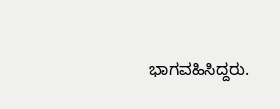ಭಾಗವಹಿಸಿದ್ದರು.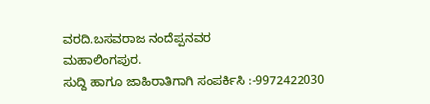ವರದಿ.ಬಸವರಾಜ ನಂದೆಪ್ಪನವರ
ಮಹಾಲಿಂಗಪುರ.
ಸುದ್ದಿ ಹಾಗೂ ಜಾಹಿರಾತಿಗಾಗಿ ಸಂಪರ್ಕಿಸಿ :-9972422030